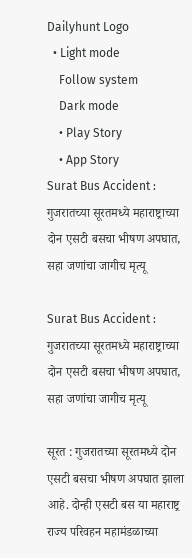Dailyhunt Logo
  • Light mode
    Follow system
    Dark mode
    • Play Story
    • App Story
Surat Bus Accident : गुजरातच्या सूरतमध्ये महाराष्ट्राच्या दोन एसटी बसचा भीषण अपघात, सहा जणांचा जागीच मृत्यू

Surat Bus Accident : गुजरातच्या सूरतमध्ये महाराष्ट्राच्या दोन एसटी बसचा भीषण अपघात, सहा जणांचा जागीच मृत्यू

सूरत : गुजरातच्या सूरतमध्ये दोन एसटी बसचा भीषण अपघात झाला आहे. दोन्ही एसटी बस या महाराष्ट्र राज्य परिवहन महामंडळाच्या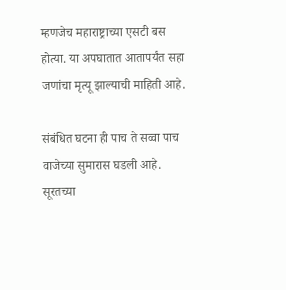म्हणजेच महाराष्ट्राच्या एसटी बस होत्या. या अपघातात आतापर्यंत सहा जणांचा मृत्यू झाल्याची माहिती आहे.

संबंधित घटना ही पाच ते सव्वा पाच वाजेच्या सुमारास घडली आहे. सूरतच्या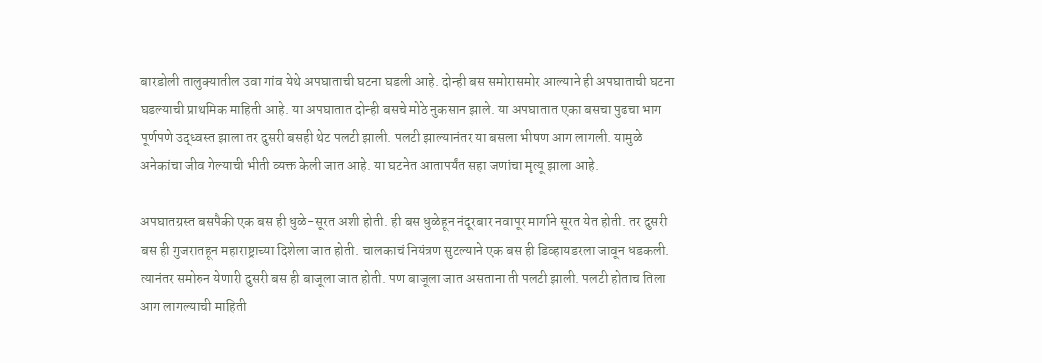बारडोली तालुक्यातील उवा गांव येथे अपघाताची घटना घडली आहे. दोन्ही बस समोरासमोर आल्याने ही अपघाताची घटना घडल्याची प्राथमिक माहिती आहे. या अपघातात दोन्ही बसचे मोठे नुकसान झाले. या अपघातात एका बसचा पुढचा भाग पूर्णपणे उद्ध्वस्त झाला तर दुसरी बसही थेट पलटी झाली. पलटी झाल्यानंतर या बसला भीषण आग लागली. यामुळे अनेकांचा जीव गेल्याची भीती व्यक्त केली जात आहे. या घटनेत आतापर्यंत सहा जणांचा मृत्यू झाला आहे.

अपघातग्रस्त बसपैकी एक बस ही धुळे-सूरत अशी होती. ही बस धुळेहून नंदूरबार नवापूर मार्गाने सूरत येत होती. तर दुसरी बस ही गुजरातहून महाराष्ट्राच्या दिशेला जात होती. चालकाचं नियंत्रण सुटल्याने एक बस ही डिव्हायडरला जावून धडकली. त्यानंतर समोरुन येणारी दुसरी बस ही बाजूला जात होती. पण बाजूला जात असताना ती पलटी झाली. पलटी होताच तिला आग लागल्याची माहिती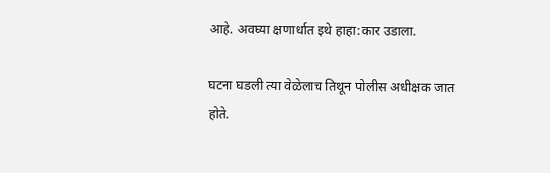आहे. अवघ्या क्षणार्धात इथे हाहा:कार उडाला.

घटना घडली त्या वेळेलाच तिथून पोलीस अधीक्षक जात होते.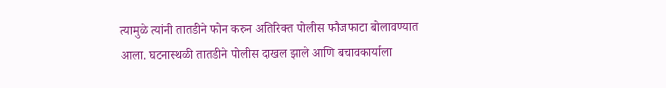त्यामुळे त्यांनी तातडीने फोन करुन अतिरिक्त पोलीस फौजफाटा बोलावण्यात आला. घटनास्थळी तातडीने पोलीस दाखल झाले आणि बचावकार्याला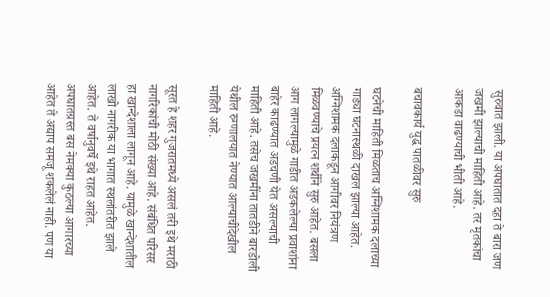सुरुवात झाली. या अपघातात दहा ते बारा जण जखमी झाल्याची माहिती आहे. तर मृतकांचा आकडा वाढण्याची भीती आहे.

बचावकार्य युद्ध पातळीवर सुरु

घटनेची माहिती मिळताच अग्निशामक दलाच्या गाड्या घटनास्थळी दाखल झाल्या आहेत. अग्निशामक दलाकडून आगीवर नियंत्रण मिळवण्याचे प्रयत्न शर्थीने सुरु आहेत. बसला आग लागल्यामुळे गाडीत अडकलेल्या प्रवाशांना बाहेर काढण्यात अडचणी येत असल्याची माहिती आहे. तसेच जखमींना तातडीने बारडोली येथील रुग्णालयात नेण्यात आल्याचीदेखील माहिती आहे.

सूरत हे शहर गुजरातमध्ये असलं तरी इथे मराठी नागरिकांची मोठी संख्या आहे. संबंधित परिसर हा खान्देशाला लागून आहे. यामुळे खान्देशातील लाखो नागरीक या भागात स्थलांतरीत झाले आहेत. ते वर्षानुवर्षे इथे राहत आहेत. अपघातग्रस्त बस नेमक्या कुठल्या आगारच्या आहेत ते अद्याप समजू शकलेलं नाही. पण या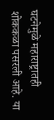घटनेमुळे महाराष्ट्रातही शोककळा पसरली आहे. या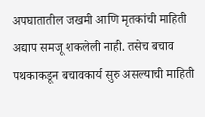अपघातातील जखमी आणि मृतकांची माहिती अद्याप समजू शकलेली नाही. तसेच बचाव पथकाकडून बचावकार्य सुरु असल्याची माहिती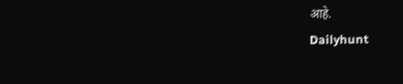आहे.
Dailyhunt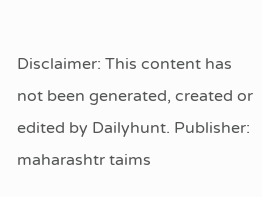Disclaimer: This content has not been generated, created or edited by Dailyhunt. Publisher: maharashtr taims